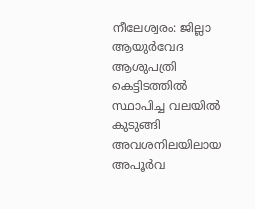നീലേശ്വരം: ജില്ലാ ആയുർവേദ ആശുപത്രി കെട്ടിടത്തിൽ സ്ഥാപിച്ച വലയിൽ കുടുങ്ങി അവശനിലയിലായ അപൂർവ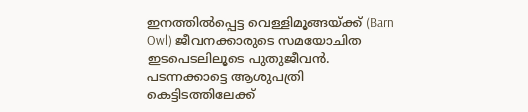ഇനത്തിൽപ്പെട്ട വെള്ളിമൂങ്ങയ്ക്ക് (Barn Owl) ജീവനക്കാരുടെ സമയോചിത ഇടപെടലിലൂടെ പുതുജീവൻ. പടന്നക്കാട്ടെ ആശുപത്രി കെട്ടിടത്തിലേക്ക്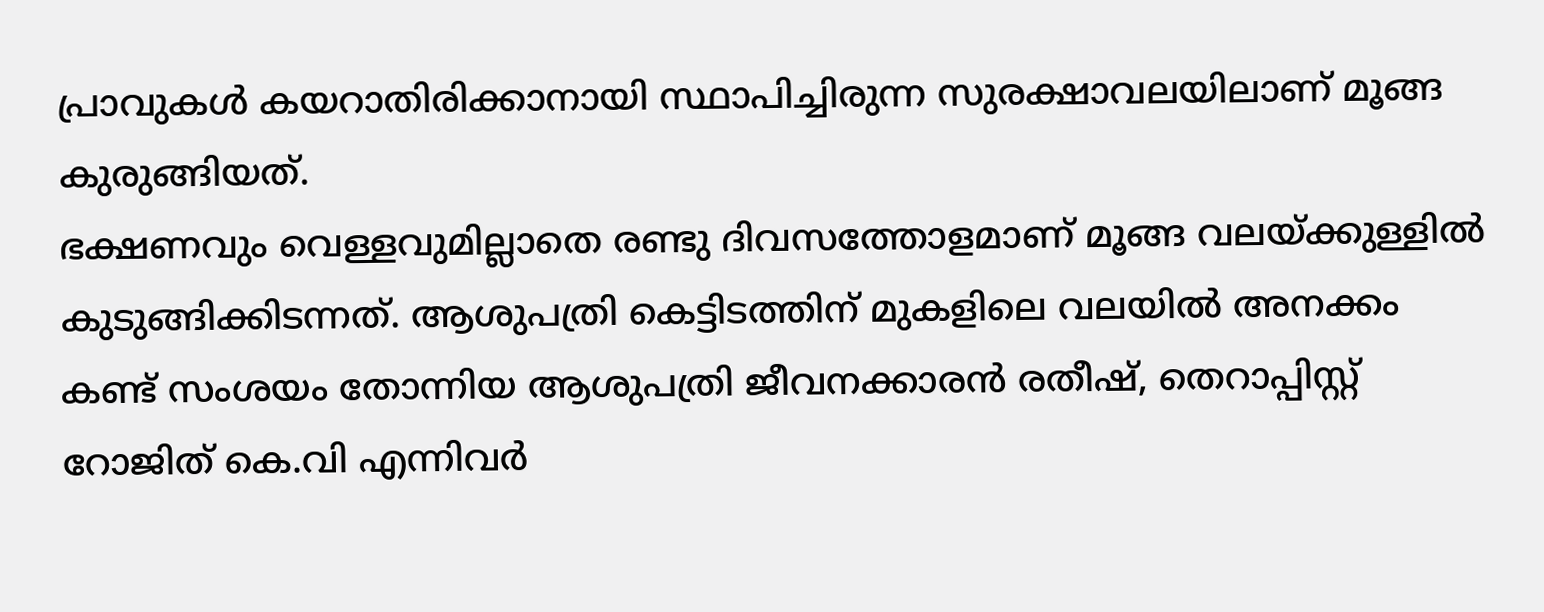പ്രാവുകൾ കയറാതിരിക്കാനായി സ്ഥാപിച്ചിരുന്ന സുരക്ഷാവലയിലാണ് മൂങ്ങ കുരുങ്ങിയത്.
ഭക്ഷണവും വെള്ളവുമില്ലാതെ രണ്ടു ദിവസത്തോളമാണ് മൂങ്ങ വലയ്ക്കുള്ളിൽ കുടുങ്ങിക്കിടന്നത്. ആശുപത്രി കെട്ടിടത്തിന് മുകളിലെ വലയിൽ അനക്കം കണ്ട് സംശയം തോന്നിയ ആശുപത്രി ജീവനക്കാരൻ രതീഷ്, തെറാപ്പിസ്റ്റ് റോജിത് കെ.വി എന്നിവർ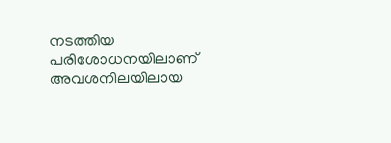നടത്തിയ പരിശോധനയിലാണ് അവശനിലയിലായ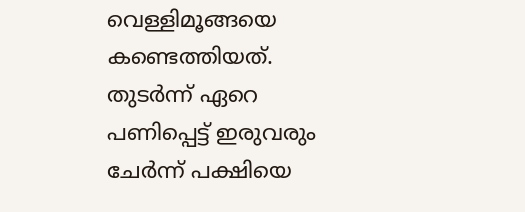വെള്ളിമൂങ്ങയെ കണ്ടെത്തിയത്. തുടർന്ന് ഏറെ പണിപ്പെട്ട് ഇരുവരും ചേർന്ന് പക്ഷിയെ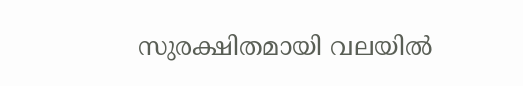സുരക്ഷിതമായി വലയിൽ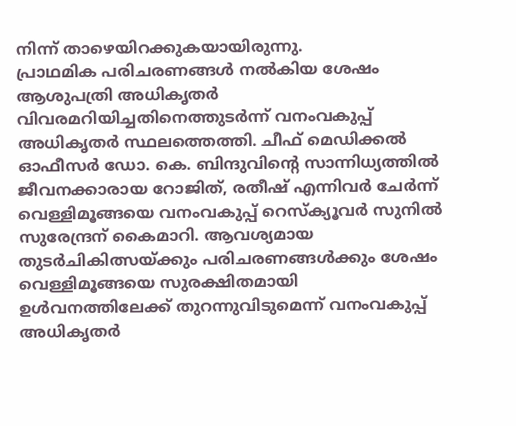നിന്ന് താഴെയിറക്കുകയായിരുന്നു.
പ്രാഥമിക പരിചരണങ്ങൾ നൽകിയ ശേഷം ആശുപത്രി അധികൃതർ വിവരമറിയിച്ചതിനെത്തുടർന്ന് വനംവകുപ്പ് അധികൃതർ സ്ഥലത്തെത്തി. ചീഫ് മെഡിക്കൽ ഓഫീസർ ഡോ. കെ. ബിന്ദുവിന്റെ സാന്നിധ്യത്തിൽ ജീവനക്കാരായ റോജിത്, രതീഷ് എന്നിവർ ചേർന്ന് വെള്ളിമൂങ്ങയെ വനംവകുപ്പ് റെസ്ക്യൂവർ സുനിൽ സുരേന്ദ്രന് കൈമാറി. ആവശ്യമായ തുടർചികിത്സയ്ക്കും പരിചരണങ്ങൾക്കും ശേഷം വെള്ളിമൂങ്ങയെ സുരക്ഷിതമായി ഉൾവനത്തിലേക്ക് തുറന്നുവിടുമെന്ന് വനംവകുപ്പ് അധികൃതർ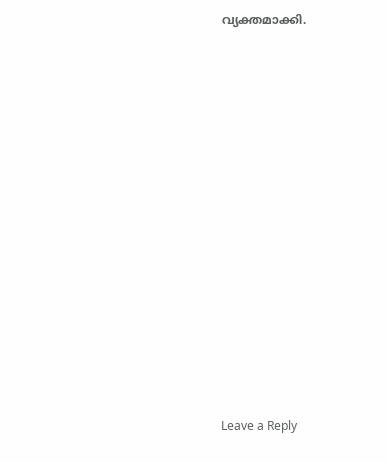വ്യക്തമാക്കി.















Leave a Reply